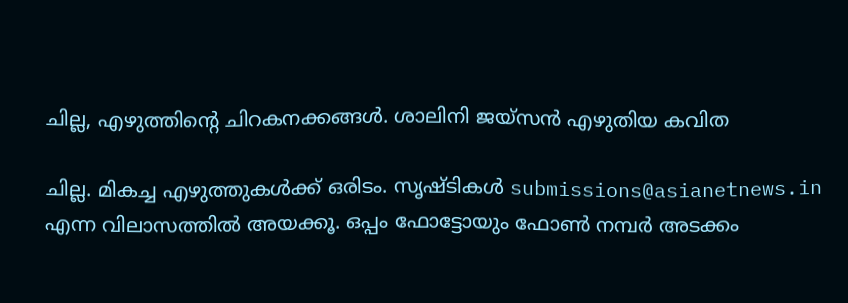ചില്ല, എഴുത്തിന്റെ ചിറകനക്കങ്ങള്‍. ശാലിനി ജയ്‌സന്‍ എഴുതിയ കവിത

ചില്ല. മികച്ച എഴുത്തുകള്‍ക്ക് ഒരിടം. സൃഷ്ടികള്‍ submissions@asianetnews.in എന്ന വിലാസത്തില്‍ അയക്കൂ. ഒപ്പം ഫോട്ടോയും ഫോണ്‍ നമ്പര്‍ അടക്കം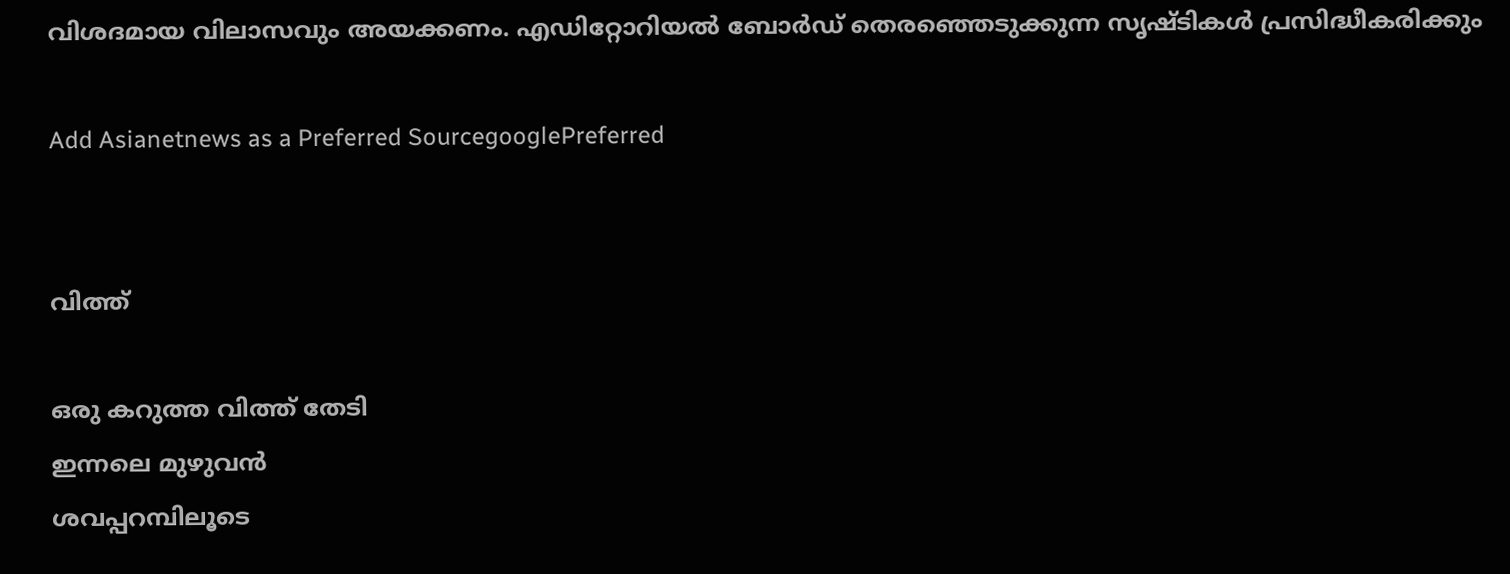വിശദമായ വിലാസവും അയക്കണം. എഡിറ്റോറിയല്‍ ബോര്‍ഡ് തെരഞ്ഞെടുക്കുന്ന സൃഷ്ടികള്‍ പ്രസിദ്ധീകരിക്കും

Add Asianetnews as a Preferred SourcegooglePreferred


വിത്ത്

ഒരു കറുത്ത വിത്ത് തേടി
ഇന്നലെ മുഴുവന്‍
ശവപ്പറമ്പിലൂടെ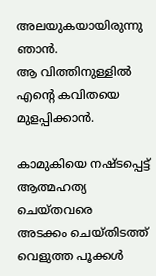അലയുകയായിരുന്നു ഞാന്‍.
ആ വിത്തിനുള്ളില്‍
എന്റെ കവിതയെ മുളപ്പിക്കാന്‍.

കാമുകിയെ നഷ്ടപ്പെട്ട്
ആത്മഹത്യ ചെയ്തവരെ
അടക്കം ചെയ്തിടത്ത്
വെളുത്ത പൂക്കള്‍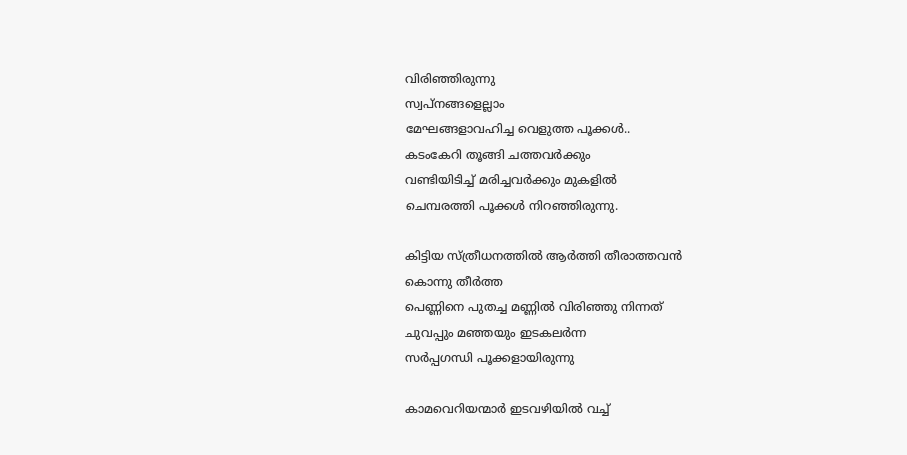വിരിഞ്ഞിരുന്നു
സ്വപ്നങ്ങളെല്ലാം
മേഘങ്ങളാവഹിച്ച വെളുത്ത പൂക്കള്‍..
കടംകേറി തൂങ്ങി ചത്തവര്‍ക്കും
വണ്ടിയിടിച്ച് മരിച്ചവര്‍ക്കും മുകളില്‍
ചെമ്പരത്തി പൂക്കള്‍ നിറഞ്ഞിരുന്നു.

കിട്ടിയ സ്ത്രീധനത്തില്‍ ആര്‍ത്തി തീരാത്തവന്‍
കൊന്നു തീര്‍ത്ത
പെണ്ണിനെ പുതച്ച മണ്ണില്‍ വിരിഞ്ഞു നിന്നത്
ചുവപ്പും മഞ്ഞയും ഇടകലര്‍ന്ന
സര്‍പ്പഗന്ധി പൂക്കളായിരുന്നു

കാമവെറിയന്മാര്‍ ഇടവഴിയില്‍ വച്ച്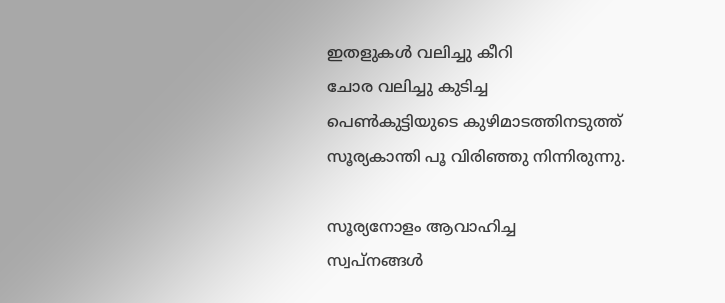ഇതളുകള്‍ വലിച്ചു കീറി
ചോര വലിച്ചു കുടിച്ച
പെണ്‍കുട്ടിയുടെ കുഴിമാടത്തിനടുത്ത്
സൂര്യകാന്തി പൂ വിരിഞ്ഞു നിന്നിരുന്നു.

സൂര്യനോളം ആവാഹിച്ച
സ്വപ്നങ്ങള്‍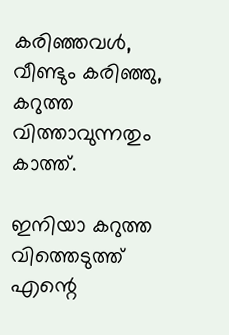കരിഞ്ഞവള്‍,
വീണ്ടും കരിഞ്ഞു,
കറുത്ത വിത്താവുന്നതും കാത്ത്.

ഇനിയാ കറുത്ത വിത്തെടുത്ത്
എന്റെ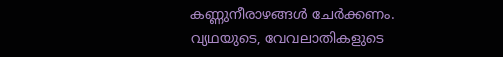കണ്ണുനീരാഴങ്ങള്‍ ചേര്‍ക്കണം.
വ്യഥയുടെ, വേവലാതികളുടെ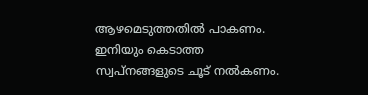ആഴമെടുത്തതില്‍ പാകണം.
ഇനിയും കെടാത്ത
സ്വപ്നങ്ങളുടെ ചൂട് നല്‍കണം.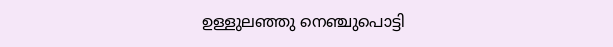ഉള്ളുലഞ്ഞു നെഞ്ചുപൊട്ടി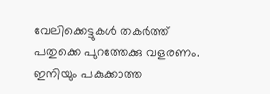വേലിക്കെട്ടുകള്‍ തകര്‍ത്ത്
പതുക്കെ പുറത്തേക്കു വളരണം.
ഇനിയും പകുക്കാത്ത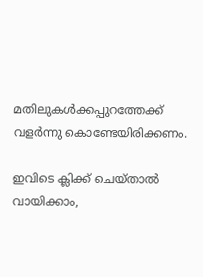മതിലുകള്‍ക്കപ്പുറത്തേക്ക്
വളര്‍ന്നു കൊണ്ടേയിരിക്കണം.

ഇവിടെ ക്ലിക്ക് ചെയ്താല്‍ വായിക്കാം,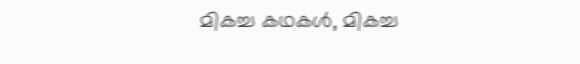മികച്ച കഥകള്‍, മികച്ച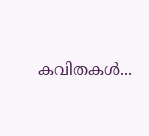കവിതകള്‍...